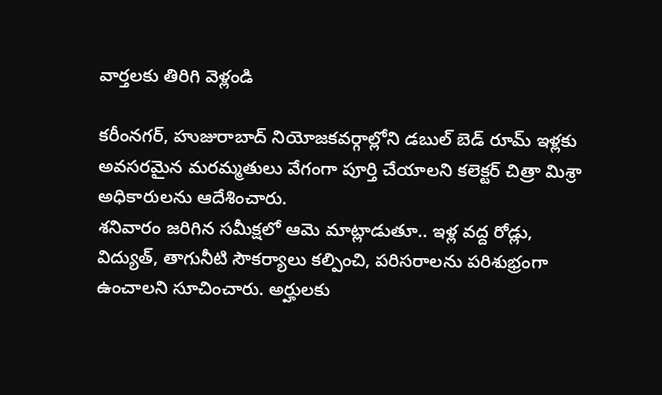వార్తలకు తిరిగి వెళ్లండి

కరీంనగర్, హుజురాబాద్ నియోజకవర్గాల్లోని డబుల్ బెడ్ రూమ్ ఇళ్లకు అవసరమైన మరమ్మతులు వేగంగా పూర్తి చేయాలని కలెక్టర్ చిత్రా మిశ్రా అధికారులను ఆదేశించారు.
శనివారం జరిగిన సమీక్షలో ఆమె మాట్లాడుతూ.. ఇళ్ల వద్ద రోడ్లు, విద్యుత్, తాగునీటి సౌకర్యాలు కల్పించి, పరిసరాలను పరిశుభ్రంగా ఉంచాలని సూచించారు. అర్హులకు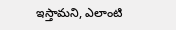ఇస్తామని, ఎలాంటి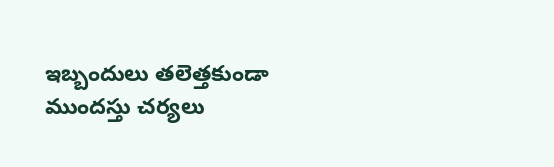ఇబ్బందులు తలెత్తకుండా ముందస్తు చర్యలు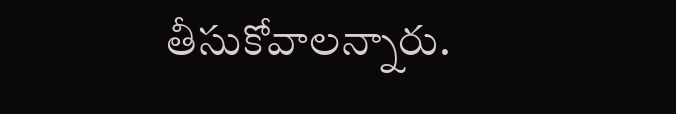తీసుకోవాలన్నారు.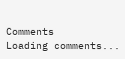Comments
Loading comments...